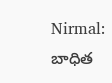Nirmal: బాధిత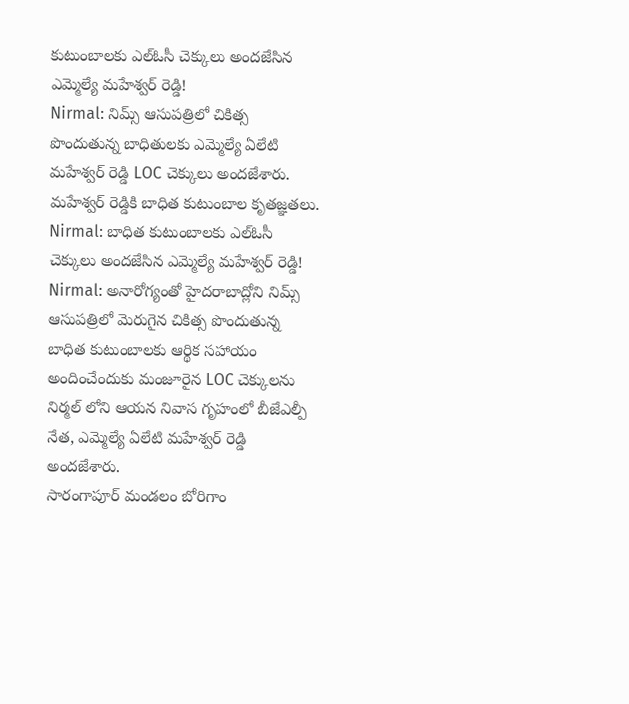కుటుంబాలకు ఎల్ఓసీ చెక్కులు అందజేసిన ఎమ్మెల్యే మహేశ్వర్ రెడ్డి!
Nirmal: నిమ్స్ ఆసుపత్రిలో చికిత్స పొందుతున్న బాధితులకు ఎమ్మెల్యే ఏలేటి మహేశ్వర్ రెడ్డి LOC చెక్కులు అందజేశారు. మహేశ్వర్ రెడ్డికి బాధిత కుటుంబాల కృతజ్ఞతలు.
Nirmal: బాధిత కుటుంబాలకు ఎల్ఓసీ చెక్కులు అందజేసిన ఎమ్మెల్యే మహేశ్వర్ రెడ్డి!
Nirmal: అనారోగ్యంతో హైదరాబాద్లోని నిమ్స్ ఆసుపత్రిలో మెరుగైన చికిత్స పొందుతున్న బాధిత కుటుంబాలకు ఆర్థిక సహాయం అందించేందుకు మంజూరైన LOC చెక్కులను నిర్మల్ లోని ఆయన నివాస గృహంలో బీజేఎల్పీ నేత, ఎమ్మెల్యే ఏలేటి మహేశ్వర్ రెడ్డి అందజేశారు.
సారంగాపూర్ మండలం బోరిగాం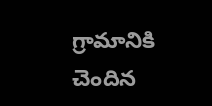గ్రామానికి చెందిన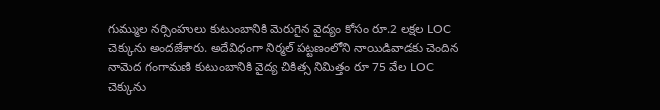గుమ్ముల నర్సింహులు కుటుంబానికి మెరుగైన వైద్యం కోసం రూ.2 లక్షల LOC చెక్కును అందజేశారు. అదేవిధంగా నిర్మల్ పట్టణంలోని నాయిడివాడకు చెందిన నామెద గంగామణి కుటుంబానికి వైద్య చికిత్స నిమిత్తం రూ 75 వేల LOC చెక్కును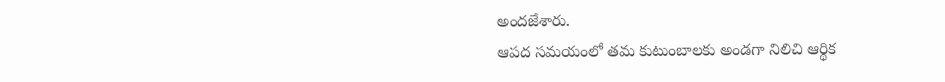అందజేశారు.
ఆపద సమయంలో తమ కుటుంబాలకు అండగా నిలిచి ఆర్థిక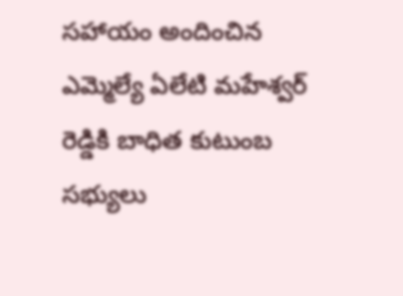సహాయం అందించిన ఎమ్మెల్యే ఏలేటి మహేశ్వర్ రెడ్డికి బాధిత కుటుంబ సభ్యులు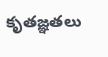కృతజ్ఞతలు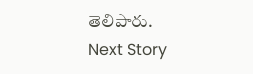తెలిపారు.
Next Story